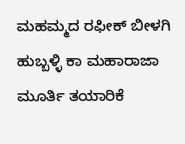ಮಹಮ್ಮದ ರಫೀಕ್ ಬೀಳಗಿ
ಹುಬ್ಬಳ್ಳಿ ಕಾ ಮಹಾರಾಜಾ ಮೂರ್ತಿ ತಯಾರಿಕೆ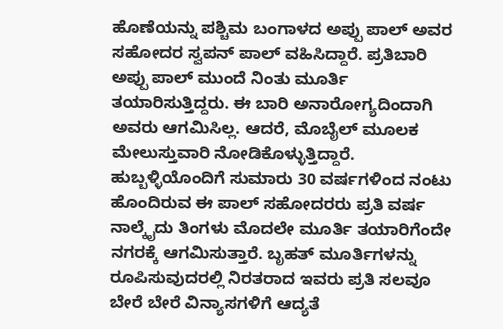ಹೊಣೆಯನ್ನು ಪಶ್ಚಿಮ ಬಂಗಾಳದ ಅಪ್ಪು ಪಾಲ್ ಅವರ ಸಹೋದರ ಸ್ವಪನ್ ಪಾಲ್ ವಹಿಸಿದ್ದಾರೆ. ಪ್ರತಿಬಾರಿ ಅಪ್ಪು ಪಾಲ್ ಮುಂದೆ ನಿಂತು ಮೂರ್ತಿ ತಯಾರಿಸುತ್ತಿದ್ದರು. ಈ ಬಾರಿ ಅನಾರೋಗ್ಯದಿಂದಾಗಿ ಅವರು ಆಗಮಿಸಿಲ್ಲ. ಆದರೆ, ಮೊಬೈಲ್ ಮೂಲಕ ಮೇಲುಸ್ತುವಾರಿ ನೋಡಿಕೊಳ್ಳುತ್ತಿದ್ದಾರೆ.
ಹುಬ್ಬಳ್ಳಿಯೊಂದಿಗೆ ಸುಮಾರು 30 ವರ್ಷಗಳಿಂದ ನಂಟು ಹೊಂದಿರುವ ಈ ಪಾಲ್ ಸಹೋದರರು ಪ್ರತಿ ವರ್ಷ ನಾಲ್ಕೈದು ತಿಂಗಳು ಮೊದಲೇ ಮೂರ್ತಿ ತಯಾರಿಗೆಂದೇ ನಗರಕ್ಕೆ ಆಗಮಿಸುತ್ತಾರೆ. ಬೃಹತ್ ಮೂರ್ತಿಗಳನ್ನು ರೂಪಿಸುವುದರಲ್ಲಿ ನಿರತರಾದ ಇವರು ಪ್ರತಿ ಸಲವೂ ಬೇರೆ ಬೇರೆ ವಿನ್ಯಾಸಗಳಿಗೆ ಆದ್ಯತೆ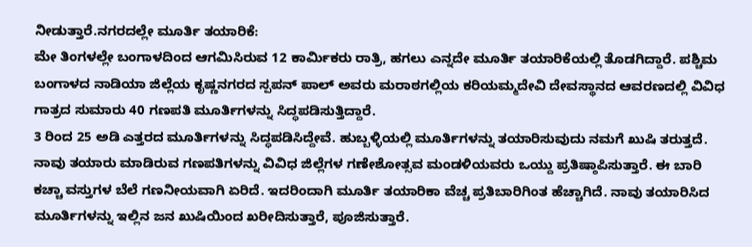ನೀಡುತ್ತಾರೆ.ನಗರದಲ್ಲೇ ಮೂರ್ತಿ ತಯಾರಿಕೆ:
ಮೇ ತಿಂಗಳಲ್ಲೇ ಬಂಗಾಳದಿಂದ ಆಗಮಿಸಿರುವ 12 ಕಾರ್ಮಿಕರು ರಾತ್ರಿ, ಹಗಲು ಎನ್ನದೇ ಮೂರ್ತಿ ತಯಾರಿಕೆಯಲ್ಲಿ ತೊಡಗಿದ್ದಾರೆ. ಪಶ್ಚಿಮ ಬಂಗಾಳದ ನಾಡಿಯಾ ಜಿಲ್ಲೆಯ ಕೃಷ್ಣನಗರದ ಸ್ಪಪನ್ ಪಾಲ್ ಅವರು ಮರಾಠಗಲ್ಲಿಯ ಕರಿಯಮ್ಮದೇವಿ ದೇವಸ್ಥಾನದ ಆವರಣದಲ್ಲಿ ವಿವಿಧ ಗಾತ್ರದ ಸುಮಾರು 40 ಗಣಪತಿ ಮೂರ್ತಿಗಳನ್ನು ಸಿದ್ಧಪಡಿಸುತ್ತಿದ್ದಾರೆ.
3 ರಿಂದ 25 ಅಡಿ ಎತ್ತರದ ಮೂರ್ತಿಗಳನ್ನು ಸಿದ್ಧಪಡಿಸಿದ್ದೇವೆ. ಹುಬ್ಬಳ್ಳಿಯಲ್ಲಿ ಮೂರ್ತಿಗಳನ್ನು ತಯಾರಿಸುವುದು ನಮಗೆ ಖುಷಿ ತರುತ್ತದೆ. ನಾವು ತಯಾರು ಮಾಡಿರುವ ಗಣಪತಿಗಳನ್ನು ವಿವಿಧ ಜಿಲ್ಲೆಗಳ ಗಣೇಶೋತ್ಸವ ಮಂಡಳಿಯವರು ಒಯ್ದು ಪ್ರತಿಷ್ಠಾಪಿಸುತ್ತಾರೆ. ಈ ಬಾರಿ ಕಚ್ಚಾ ವಸ್ತುಗಳ ಬೆಲೆ ಗಣನೀಯವಾಗಿ ಏರಿದೆ. ಇದರಿಂದಾಗಿ ಮೂರ್ತಿ ತಯಾರಿಕಾ ವೆಚ್ಚ ಪ್ರತಿಬಾರಿಗಿಂತ ಹೆಚ್ಚಾಗಿದೆ. ನಾವು ತಯಾರಿಸಿದ ಮೂರ್ತಿಗಳನ್ನು ಇಲ್ಲಿನ ಜನ ಖುಷಿಯಿಂದ ಖರೀದಿಸುತ್ತಾರೆ, ಪೂಜಿಸುತ್ತಾರೆ.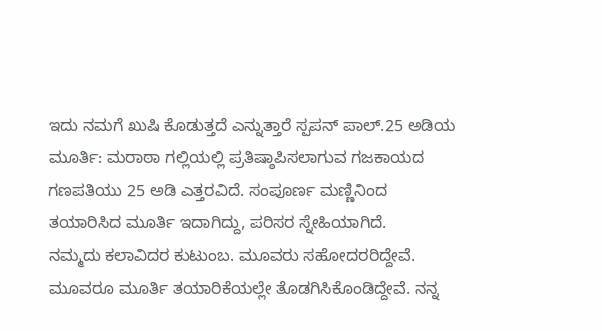ಇದು ನಮಗೆ ಖುಷಿ ಕೊಡುತ್ತದೆ ಎನ್ನುತ್ತಾರೆ ಸ್ಪಪನ್ ಪಾಲ್.25 ಅಡಿಯ ಮೂರ್ತಿ: ಮರಾಠಾ ಗಲ್ಲಿಯಲ್ಲಿ ಪ್ರತಿಷ್ಠಾಪಿಸಲಾಗುವ ಗಜಕಾಯದ ಗಣಪತಿಯು 25 ಅಡಿ ಎತ್ತರವಿದೆ. ಸಂಪೂರ್ಣ ಮಣ್ಣಿನಿಂದ ತಯಾರಿಸಿದ ಮೂರ್ತಿ ಇದಾಗಿದ್ದು, ಪರಿಸರ ಸ್ನೇಹಿಯಾಗಿದೆ.
ನಮ್ಮದು ಕಲಾವಿದರ ಕುಟುಂಬ. ಮೂವರು ಸಹೋದರರಿದ್ದೇವೆ. ಮೂವರೂ ಮೂರ್ತಿ ತಯಾರಿಕೆಯಲ್ಲೇ ತೊಡಗಿಸಿಕೊಂಡಿದ್ದೇವೆ. ನನ್ನ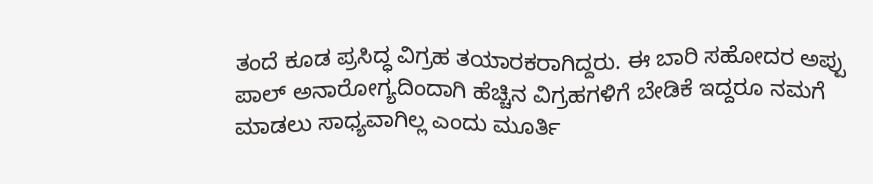ತಂದೆ ಕೂಡ ಪ್ರಸಿದ್ಧ ವಿಗ್ರಹ ತಯಾರಕರಾಗಿದ್ದರು. ಈ ಬಾರಿ ಸಹೋದರ ಅಪ್ಪು ಪಾಲ್ ಅನಾರೋಗ್ಯದಿಂದಾಗಿ ಹೆಚ್ಚಿನ ವಿಗ್ರಹಗಳಿಗೆ ಬೇಡಿಕೆ ಇದ್ದರೂ ನಮಗೆ ಮಾಡಲು ಸಾಧ್ಯವಾಗಿಲ್ಲ ಎಂದು ಮೂರ್ತಿ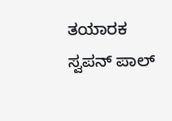ತಯಾರಕ ಸ್ವಪನ್ ಪಾಲ್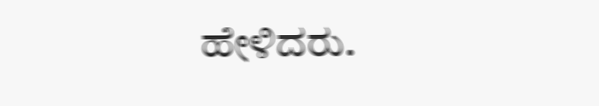ಹೇಳಿದರು.